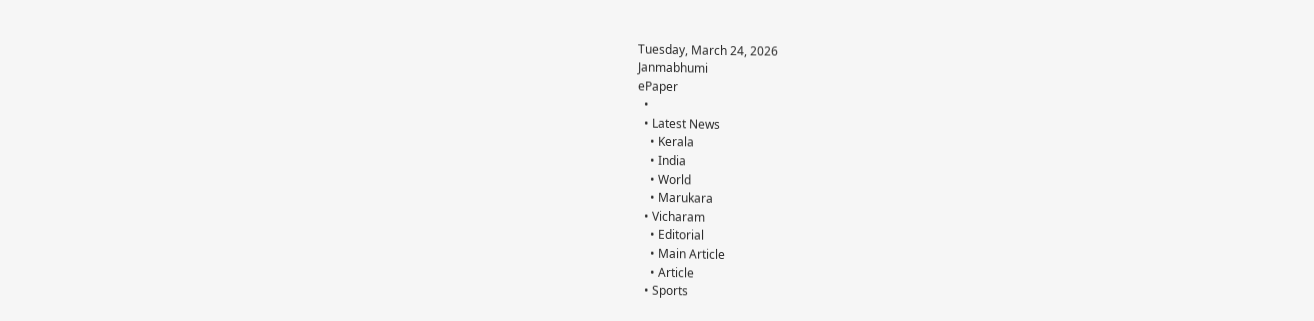Tuesday, March 24, 2026
Janmabhumi
ePaper
  •
  • Latest News
    • Kerala
    • India
    • World
    • Marukara
  • Vicharam
    • Editorial
    • Main Article
    • Article
  • Sports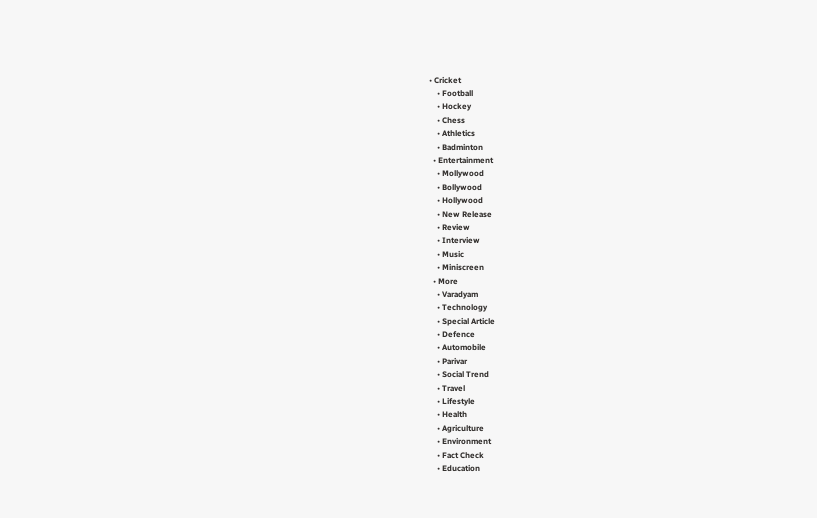• Cricket
    • Football
    • Hockey
    • Chess
    • Athletics
    • Badminton
  • Entertainment
    • Mollywood
    • Bollywood
    • Hollywood
    • New Release
    • Review
    • Interview
    • Music
    • Miniscreen
  • More
    • Varadyam
    • Technology
    • Special Article
    • Defence
    • Automobile
    • Parivar
    • Social Trend
    • Travel
    • Lifestyle
    • Health
    • Agriculture
    • Environment
    • Fact Check
    • Education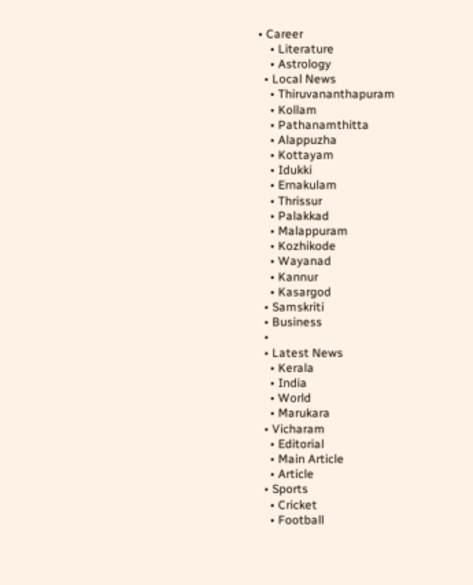• Career
    • Literature
    • Astrology
  • Local News
    • Thiruvananthapuram
    • Kollam
    • Pathanamthitta
    • Alappuzha
    • Kottayam
    • Idukki
    • Ernakulam
    • Thrissur
    • Palakkad
    • Malappuram
    • Kozhikode
    • Wayanad
    • Kannur
    • Kasargod
  • Samskriti
  • Business
  •
  • Latest News
    • Kerala
    • India
    • World
    • Marukara
  • Vicharam
    • Editorial
    • Main Article
    • Article
  • Sports
    • Cricket
    • Football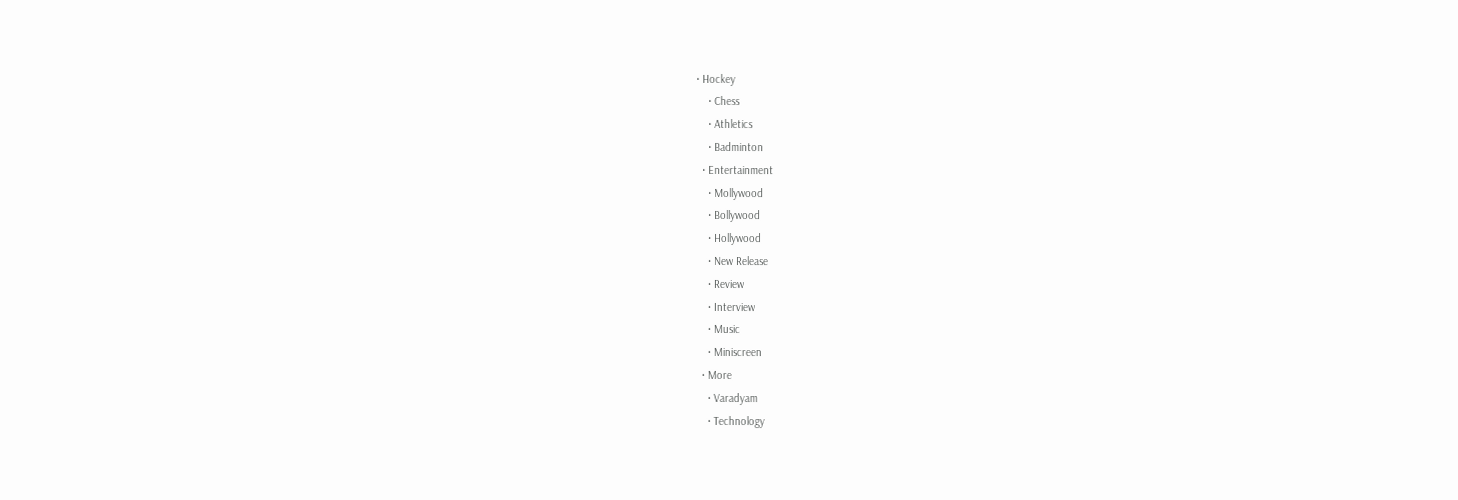• Hockey
    • Chess
    • Athletics
    • Badminton
  • Entertainment
    • Mollywood
    • Bollywood
    • Hollywood
    • New Release
    • Review
    • Interview
    • Music
    • Miniscreen
  • More
    • Varadyam
    • Technology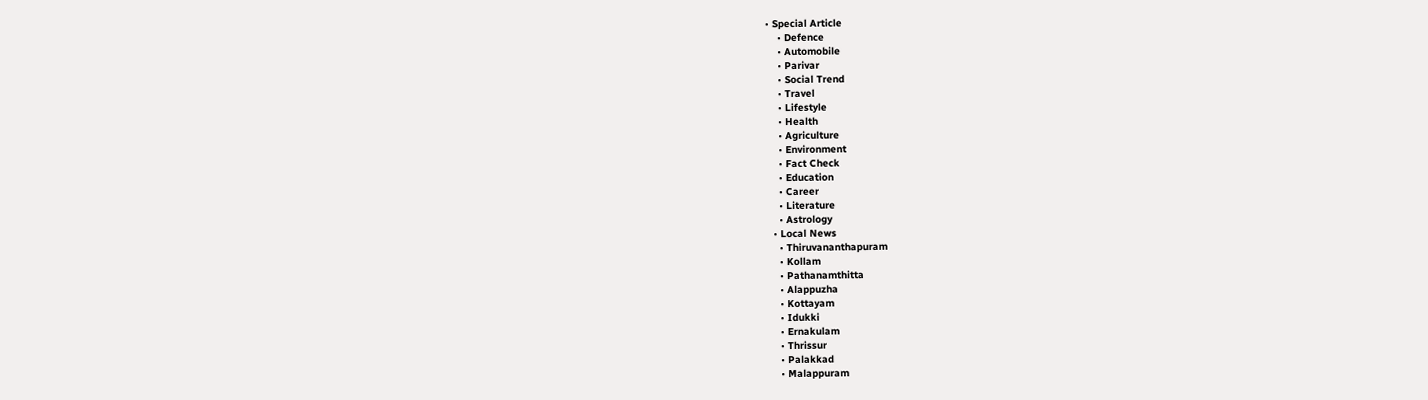• Special Article
    • Defence
    • Automobile
    • Parivar
    • Social Trend
    • Travel
    • Lifestyle
    • Health
    • Agriculture
    • Environment
    • Fact Check
    • Education
    • Career
    • Literature
    • Astrology
  • Local News
    • Thiruvananthapuram
    • Kollam
    • Pathanamthitta
    • Alappuzha
    • Kottayam
    • Idukki
    • Ernakulam
    • Thrissur
    • Palakkad
    • Malappuram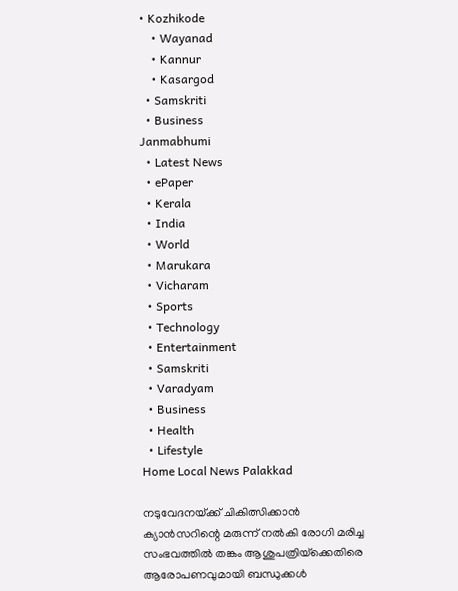• Kozhikode
    • Wayanad
    • Kannur
    • Kasargod
  • Samskriti
  • Business
Janmabhumi
  • Latest News
  • ePaper
  • Kerala
  • India
  • World
  • Marukara
  • Vicharam
  • Sports
  • Technology
  • Entertainment
  • Samskriti
  • Varadyam
  • Business
  • Health
  • Lifestyle
Home Local News Palakkad

നടുവേദനയ്‌ക്ക് ചികിത്സിക്കാന്‍ ക്യാന്‍സറിന്റെ മരുന്ന് നല്‍കി രോഗി മരിച്ച സംഭവത്തില്‍ തങ്കം ആശുപത്രിയ്‌ക്കെതിരെ ആരോപണവുമായി ബന്ധുക്കള്‍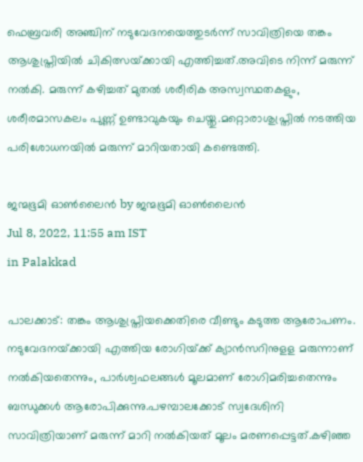ഫെബ്രവരി അഞ്ചിന് നടുവേദനയെത്തുടര്‍ന്ന് സാവിത്രിയെ തങ്കം ആശുപ്ത്രിയില്‍ ചികിത്സയ്‌ക്കായി എത്തിച്ചത്.അവിടെ നിന്ന് മരുന്ന് നല്‍കി. മരുന്ന് കഴിച്ചത് മുതല്‍ ശരീരിക അസ്വസ്ഥതകളും, ശരീരമാസകലം പുണ്ണ് ഉണ്ടാവുകയും ചെയ്തു.മറ്റൊരാശുപ്ത്രില്‍ നടത്തിയ പരിശോധനയില്‍ മരുന്ന് മാറിയതായി കണ്ടെത്തി.

ജന്മഭൂമി ഓണ്‍ലൈന്‍ by ജന്മഭൂമി ഓണ്‍ലൈന്‍
Jul 8, 2022, 11:55 am IST
in Palakkad

പാലക്കാട്: തങ്കം ആശുപ്ത്രിയക്കെതിരെ വീണ്ടും കടുത്ത ആരോപണം. നടുവേദനയ്‌ക്കായി എത്തിയ രോഗിയ്‌ക്ക് ക്യാന്‍സറിനുളള മരുന്നാണ് നല്‍കിയതെന്നും, പാര്‍ശ്വഫലങ്ങള്‍ മൂലമാണ് രോഗിമരിച്ചതെന്നും ബന്ധുക്കള്‍ ആരോപിക്കുന്നു.പഴമ്പാലക്കോട് സ്വദേശിനി സാവിത്രിയാണ് മരുന്ന് മാറി നല്‍കിയത് മൂലം മരണപ്പെട്ടത്.കഴിഞ്ഞ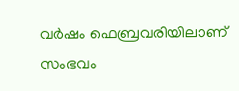വര്‍ഷം ഫെബ്രവരിയിലാണ് സംഭവം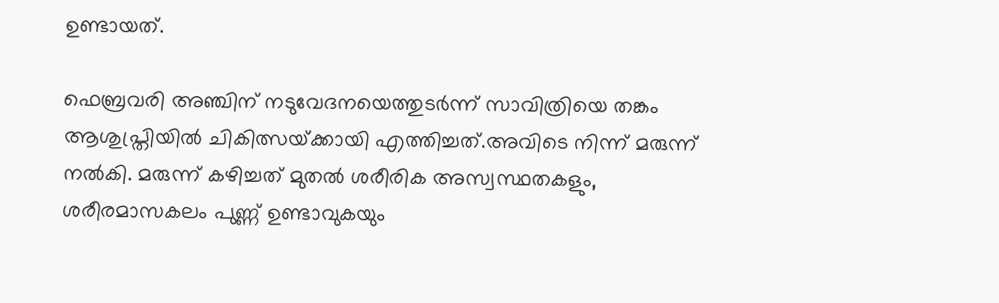ഉണ്ടായത്.

ഫെബ്രവരി അഞ്ചിന് നടുവേദനയെത്തുടര്‍ന്ന് സാവിത്രിയെ തങ്കം ആശുപ്ത്രിയില്‍ ചികിത്സയ്‌ക്കായി എത്തിച്ചത്.അവിടെ നിന്ന് മരുന്ന് നല്‍കി. മരുന്ന് കഴിച്ചത് മുതല്‍ ശരീരിക അസ്വസ്ഥതകളും, ശരീരമാസകലം പുണ്ണ് ഉണ്ടാവുകയും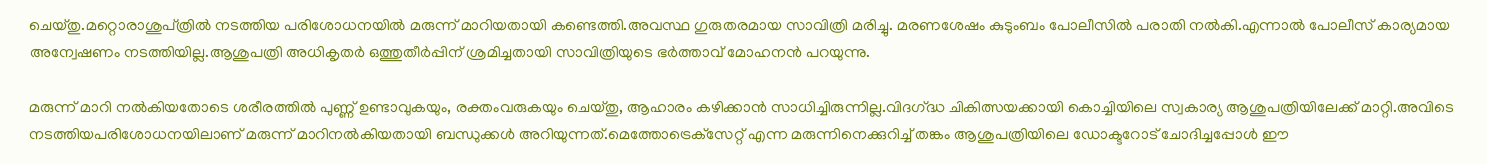ചെയ്തു.മറ്റൊരാശുപ്ത്രില്‍ നടത്തിയ പരിശോധനയില്‍ മരുന്ന് മാറിയതായി കണ്ടെത്തി.അവസ്ഥ ഗുരുതരമായ സാവിത്രി മരിച്ചു. മരണശേഷം കുടുംബം പോലീസില്‍ പരാതി നല്‍കി.എന്നാല്‍ പോലീസ് കാര്യമായ അന്വേഷണം നടത്തിയില്ല.ആശുപത്രി അധികൃതര്‍ ഒത്തുതീര്‍പ്പിന് ശ്രമിച്ചതായി സാവിത്രിയുടെ ഭര്‍ത്താവ് മോഹനന്‍ പറയുന്നു.

മരുന്ന് മാറി നല്‍കിയതോടെ ശരീരത്തില്‍ പുണ്ണ് ഉണ്ടാവുകയും, രക്തംവരുകയും ചെയ്തു, ആഹാരം കഴിക്കാന്‍ സാധിച്ചിരുന്നില്ല.വിദഗ്‌ദ്ധ ചികിത്സയക്കായി കൊച്ചിയിലെ സ്വകാര്യ ആശുപത്രിയിലേക്ക് മാറ്റി.അവിടെ നടത്തിയപരിശോധനയിലാണ് മരുന്ന് മാറിനല്‍കിയതായി ബന്ധുക്കള്‍ അറിയുന്നത്.മെത്തോട്രെക്‌സേറ്റ് എന്ന മരുന്നിനെക്കുറിച്ച് തങ്കം ആശുപത്രിയിലെ ഡോക്ടറോട് ചോദിച്ചപ്പോള്‍ ഈ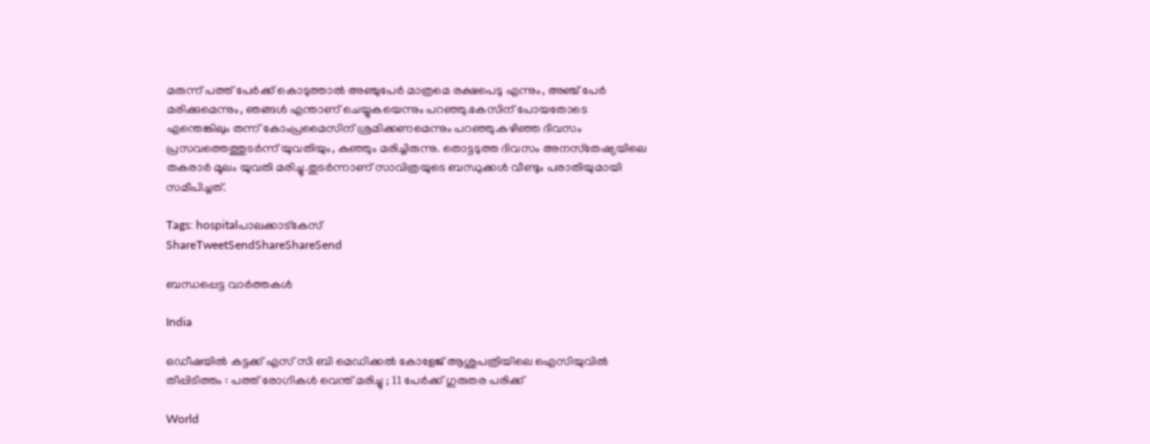മരുന്ന് പത്ത് പേര്‍ക്ക് കൊടുത്താല്‍ അഞ്ചുപേര്‍ മാത്രമെ രക്ഷപെടു എന്നും, അഞ്ച് പേര്‍ മരിക്കുമെന്നും, ഞങ്ങള്‍ എന്താണ് ചെയ്യുകയെന്നും പറഞ്ഞു.കേസിന് പോയതോടെ എന്തെങ്കിലും തന്ന് കോംപ്രമൈസിന് ശ്രമിക്കണമെന്നും പറഞ്ഞു.കഴിഞ്ഞ ദിവസം പ്രസവത്തെത്തുടര്‍ന്ന് യുവതിയും, കുഞ്ഞും മരിച്ചിരുന്നു. തൊട്ടടുത്ത ദിവസം അനസ്‌തേഷ്യയിലെ തകരാര്‍ മൂലം യുവതി മരിച്ചു.തുടര്‍ന്നാണ് സാവിത്രയുടെ ബന്ധുക്കള്‍ വീണ്ടും പരാതിയുമായി സമീപിച്ചത്.

Tags: hospitalപാലക്കാട്കേസ്
ShareTweetSendShareShareSend

ബന്ധപ്പെട്ട വാര്‍ത്തകള്‍

India

ഒഡീഷയിൽ കട്ടക്ക് എസ് സി ബി മെഡിക്കൽ കോളേജ് ആശുപത്രിയിലെ ഐസിയുവിൽ തീപ്പിടിത്തം : പത്ത് രോഗികൾ വെന്ത് മരിച്ചു ; 11 പേർക്ക് ഗുരുതര പരിക്ക്

World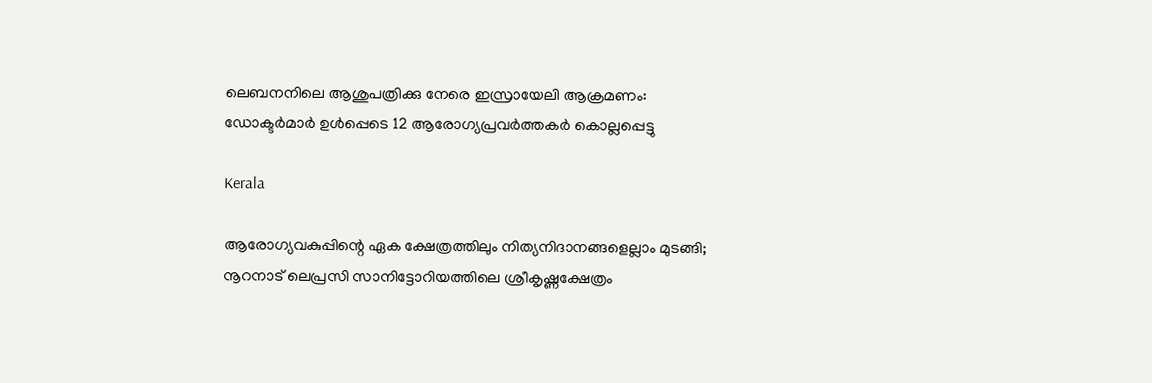ലെബനനിലെ ആശുപത്രിക്കു നേരെ ഇസ്രായേലി ആക്രമണം: ഡോക്ടര്‍മാര്‍ ഉള്‍പ്പെടെ 12 ആരോഗ്യപ്രവര്‍ത്തകര്‍ കൊല്ലപ്പെട്ടു

Kerala

ആരോഗ്യവകുപ്പിന്റെ ഏക ക്ഷേത്രത്തിലും നിത്യനിദാനങ്ങളെല്ലാം മുടങ്ങി; നൂറനാട് ലെപ്രസി സാനിട്ടോറിയത്തിലെ ശ്രീകൃഷ്ണക്ഷേത്രം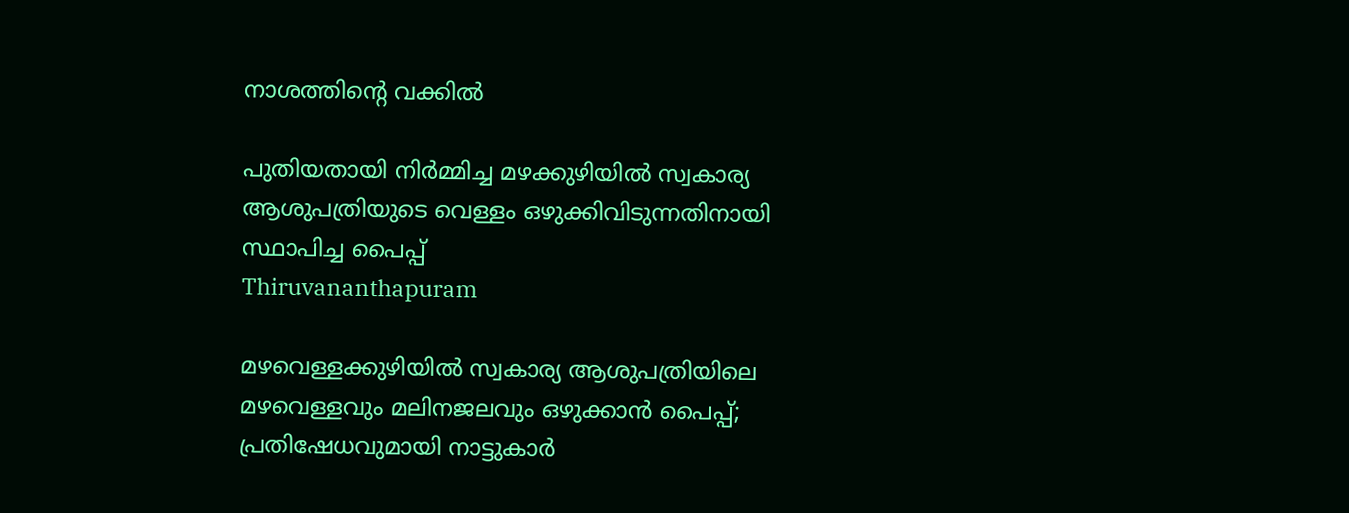നാശത്തിന്റെ വക്കില്‍

പുതിയതായി നിര്‍മ്മിച്ച മഴക്കുഴിയില്‍ സ്വകാര്യ ആശുപത്രിയുടെ വെള്ളം ഒഴുക്കിവിടുന്നതിനായി സ്ഥാപിച്ച പൈപ്പ്
Thiruvananthapuram

മഴവെള്ളക്കുഴിയില്‍ സ്വകാര്യ ആശുപത്രിയിലെ മഴവെള്ളവും മലിനജലവും ഒഴുക്കാന്‍ പൈപ്പ്; പ്രതിഷേധവുമായി നാട്ടുകാര്‍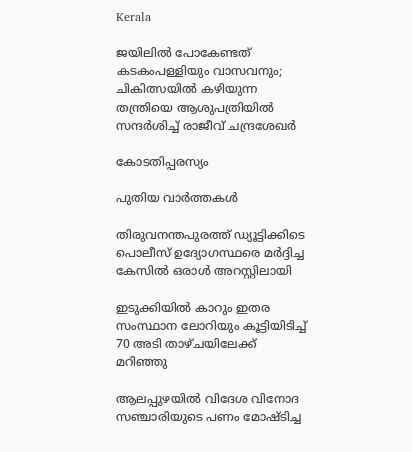Kerala

ജയിലില്‍ പോകേണ്ടത് കടകംപള്ളിയും വാസവനും; ചികിത്സയിൽ കഴിയുന്ന തന്ത്രിയെ ആശുപത്രിയിൽ സന്ദർശിച്ച് രാജീവ് ചന്ദ്രശേഖർ

കോടതിപ്പരസ്യം

പുതിയ വാര്‍ത്തകള്‍

തിരുവനന്തപുരത്ത് ഡ്യൂട്ടിക്കിടെ പൊലീസ് ഉദ്യോഗസ്ഥരെ മര്‍ദ്ദിച്ച കേസില്‍ ഒരാള്‍ അറസ്റ്റിലായി

ഇടുക്കിയില്‍ കാറും ഇതര സംസ്ഥാന ലോറിയും കൂട്ടിയിടിച്ച് 70 അടി താഴ്ചയിലേക്ക് മറിഞ്ഞു

ആലപ്പുഴയില്‍ വിദേശ വിനോദ സഞ്ചാരിയുടെ പണം മോഷ്ടിച്ച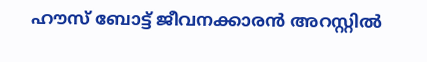ഹൗസ് ബോട്ട് ജീവനക്കാരന്‍ അറസ്റ്റില്‍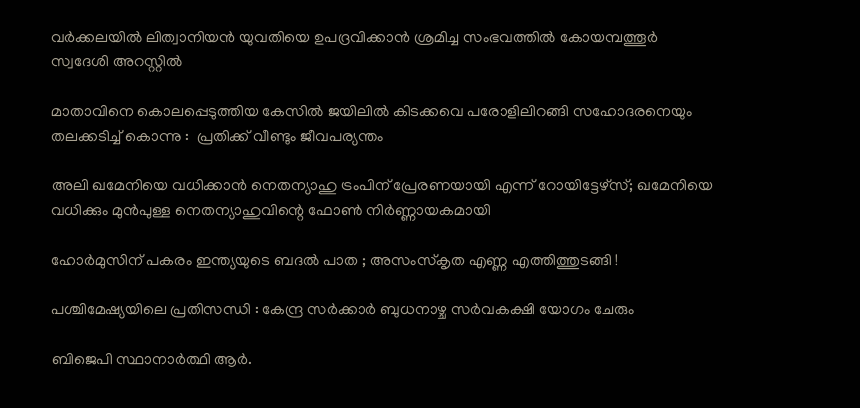വർക്കലയിൽ ലിത്വാനിയൻ യുവതിയെ ഉപദ്രവിക്കാൻ ശ്രമിച്ച സംഭവത്തിൽ കോയമ്പത്തൂർ സ്വദേശി അറസ്റ്റിൽ

മാതാവിനെ കൊലപ്പെടുത്തിയ കേസില്‍ ജയിലിൽ കിടക്കവെ പരോളിലിറങ്ങി സഹോദരനെയും തലക്കടിച്ച് കൊന്നു :  പ്രതിക്ക് വീണ്ടും ജീവപര്യന്തം

അലി ഖമേനിയെ വധിക്കാന്‍ നെതന്യാഹു ട്രംപിന് പ്രേരണയായി എന്ന് റോയിട്ടേഴ്സ്; ഖമേനിയെ വധിക്കും മുന്‍പുള്ള നെതന്യാഹുവിന്റെ ഫോണ്‍ നിര്‍ണ്ണായകമായി

ഹോർമുസിന് പകരം ഇന്ത്യയുടെ ബദൽ പാത ; അസംസ്കൃത എണ്ണ എത്തിത്തുടങ്ങി !

പശ്ചിമേഷ്യയിലെ പ്രതിസന്ധി : കേന്ദ്ര സർക്കാർ ബുധനാഴ്ച സർവകക്ഷി യോഗം ചേരും

ബിജെപി സ്ഥാനാര്‍ത്ഥി ആര്‍.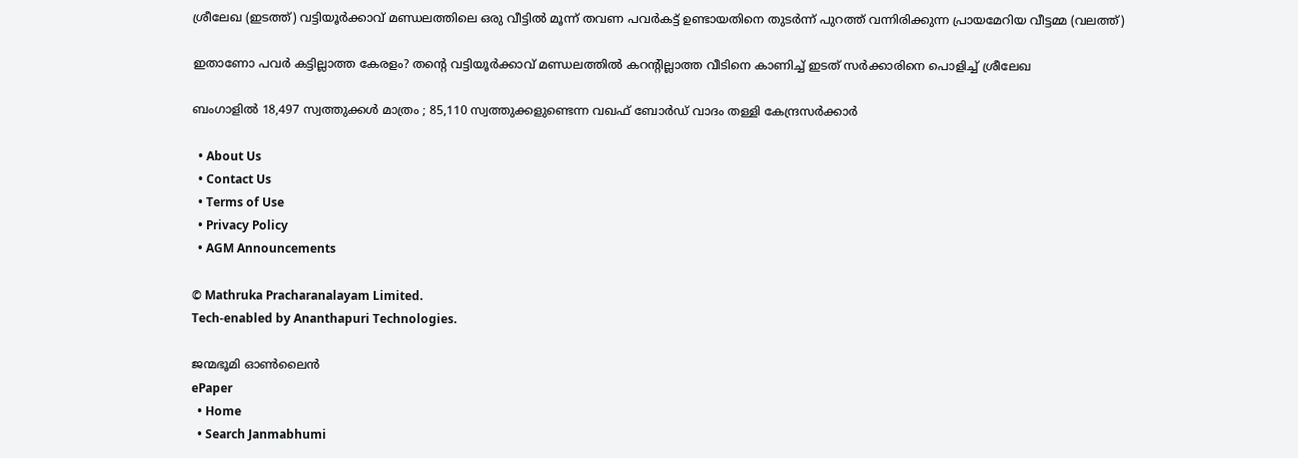ശ്രീലേഖ (ഇടത്ത്) വട്ടിയൂര്‍ക്കാവ് മണ്ഡലത്തിലെ ഒരു വീട്ടില്‍ മൂന്ന് തവണ പവര്‍കട്ട് ഉണ്ടായതിനെ തുടര്‍ന്ന് പുറത്ത് വന്നിരിക്കുന്ന പ്രായമേറിയ വീട്ടമ്മ (വലത്ത്)

ഇതാണോ പവര്‍ കട്ടില്ലാത്ത കേരളം? തന്റെ വട്ടിയൂര്‍ക്കാവ് മണ്ഡലത്തില്‍ കറന്‍റില്ലാത്ത വീടിനെ കാണിച്ച് ഇടത് സര്‍ക്കാരിനെ പൊളിച്ച് ശ്രീലേഖ

ബംഗാളിൽ 18,497 സ്വത്തുക്കൾ മാത്രം ; 85,110 സ്വത്തുക്കളുണ്ടെന്ന വഖഫ് ബോർഡ് വാദം തള്ളി കേന്ദ്രസർക്കാർ

  • About Us
  • Contact Us
  • Terms of Use
  • Privacy Policy
  • AGM Announcements

© Mathruka Pracharanalayam Limited.
Tech-enabled by Ananthapuri Technologies.

ജന്മഭൂമി ഓണ്‍ലൈന്‍
ePaper
  • Home
  • Search Janmabhumi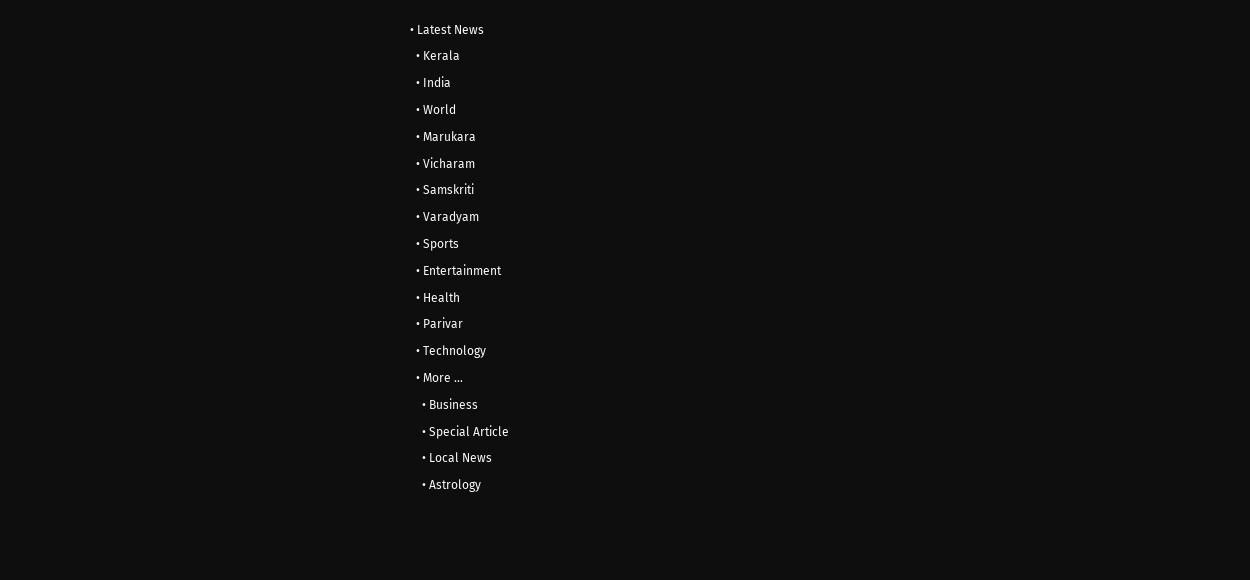• Latest News
  • Kerala
  • India
  • World
  • Marukara
  • Vicharam
  • Samskriti
  • Varadyam
  • Sports
  • Entertainment
  • Health
  • Parivar
  • Technology
  • More …
    • Business
    • Special Article
    • Local News
    • Astrology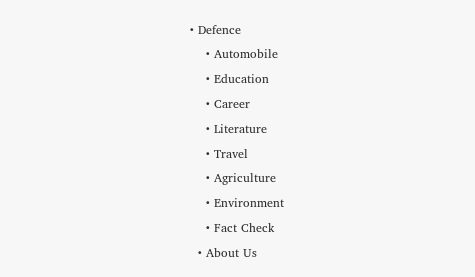• Defence
    • Automobile
    • Education
    • Career
    • Literature
    • Travel
    • Agriculture
    • Environment
    • Fact Check
  • About Us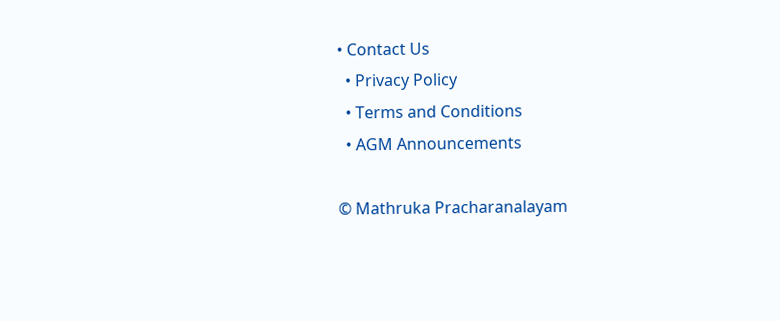• Contact Us
  • Privacy Policy
  • Terms and Conditions
  • AGM Announcements

© Mathruka Pracharanalayam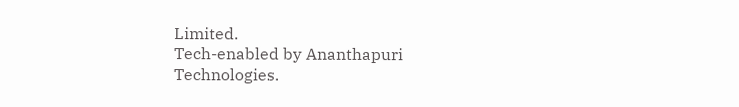Limited.
Tech-enabled by Ananthapuri Technologies.